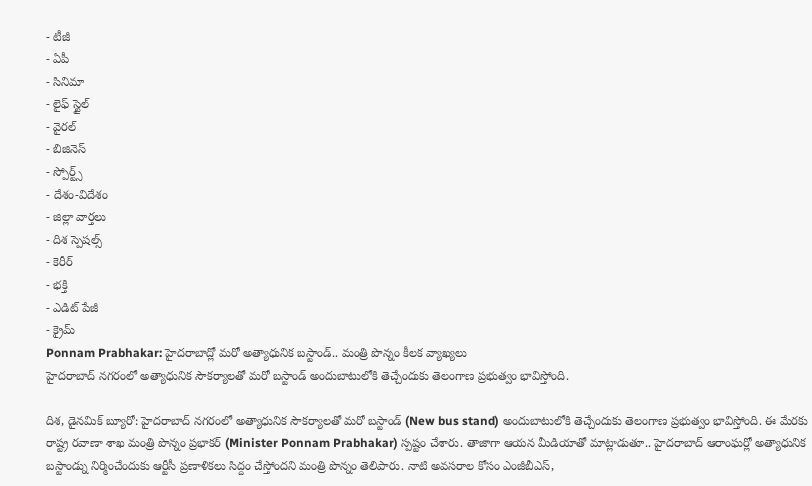- టీజీ
- ఏపీ
- సినిమా
- లైఫ్ స్టైల్
- వైరల్
- బిజినెస్
- స్పోర్ట్స్
- దేశం-విదేశం
- జిల్లా వార్తలు
- దిశ స్పెషల్స్
- కెరీర్
- భక్తి
- ఎడిట్ పేజీ
- క్రైమ్
Ponnam Prabhakar: హైదరాబాద్లో మరో అత్యాధునిక బస్టాండ్.. మంత్రి పొన్నం కీలక వ్యాఖ్యలు
హైదరాబాద్ నగరంలో అత్యాధునిక సౌకర్యాలతో మరో బస్టాండ్ అందుబాటులోకి తెచ్చేందుకు తెలంగాణ ప్రభుత్వం భావిస్తోంది.

దిశ, డైనమిక్ బ్యూరో: హైదరాబాద్ నగరంలో అత్యాధునిక సౌకర్యాలతో మరో బస్టాండ్ (New bus stand) అందుబాటులోకి తెచ్చేందుకు తెలంగాణ ప్రభుత్వం భావిస్తోంది. ఈ మేరకు రాష్ట్ర రవాణా శాఖ మంత్రి పొన్నం ప్రభాకర్ (Minister Ponnam Prabhakar) స్పష్టం చేశారు. తాజాగా ఆయన మీడియాతో మాట్లాడుతూ.. హైదరాబాద్ ఆరాంఘర్లో అత్యాధునిక బస్టాండ్ను నిర్మించేందుకు ఆర్టీసీ ప్రణాళికలు సిద్దం చేస్తోందని మంత్రి పొన్నం తెలిపారు. నాటి అవసరాల కోసం ఎంజీబీఎస్,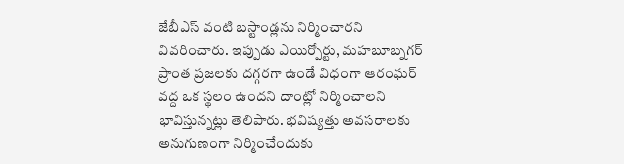జేబీఎస్ వంటి బస్టాండ్లను నిర్మించారని వివరించారు. ఇప్పుడు ఎయిర్పోర్టు, మహబూబ్నగర్ ప్రాంత ప్రజలకు దగ్గరగా ఉండే విధంగా ఆరంఘర్ వద్ద ఒక స్థలం ఉందని దాంట్లో నిర్మించాలని భావిస్తున్నట్లు తెలిపారు. భవిష్యత్తు అవసరాలకు అనుగుణంగా నిర్మించేందుకు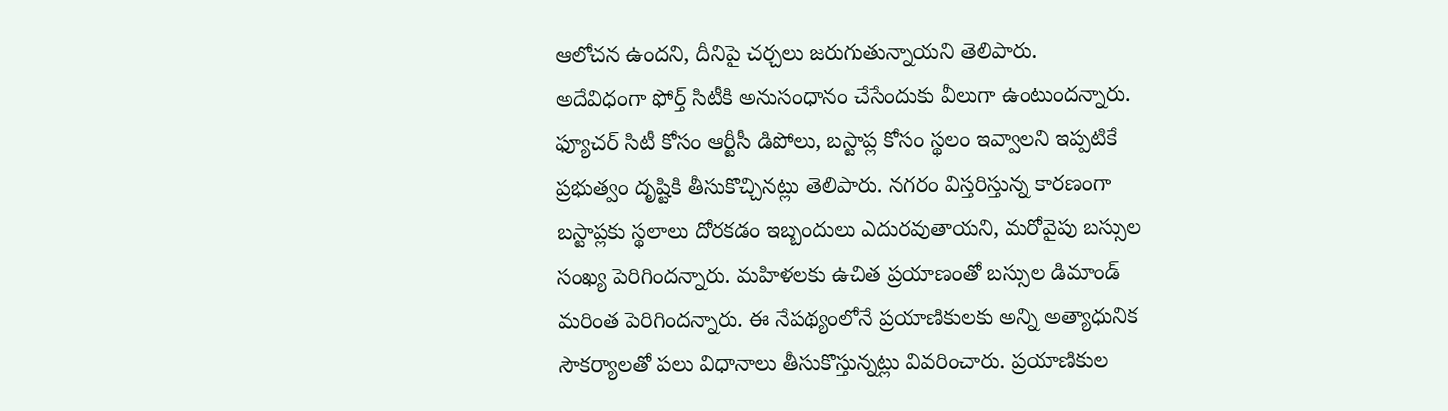ఆలోచన ఉందని, దీనిపై చర్చలు జరుగుతున్నాయని తెలిపారు.
అదేవిధంగా ఫోర్త్ సిటీకి అనుసంధానం చేసేందుకు వీలుగా ఉంటుందన్నారు. ఫ్యూచర్ సిటీ కోసం ఆర్టీసీ డిపోలు, బస్టాప్ల కోసం స్థలం ఇవ్వాలని ఇప్పటికే ప్రభుత్వం దృష్టికి తీసుకొచ్చినట్లు తెలిపారు. నగరం విస్తరిస్తున్న కారణంగా బస్టాప్లకు స్థలాలు దోరకడం ఇబ్బందులు ఎదురవుతాయని, మరోవైపు బస్సుల సంఖ్య పెరిగిందన్నారు. మహిళలకు ఉచిత ప్రయాణంతో బస్సుల డిమాండ్ మరింత పెరిగిందన్నారు. ఈ నేపథ్యంలోనే ప్రయాణికులకు అన్ని అత్యాధునిక సౌకర్యాలతో పలు విధానాలు తీసుకొస్తున్నట్లు వివరించారు. ప్రయాణికుల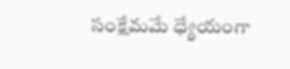సంక్షేమమే ధ్యేయంగా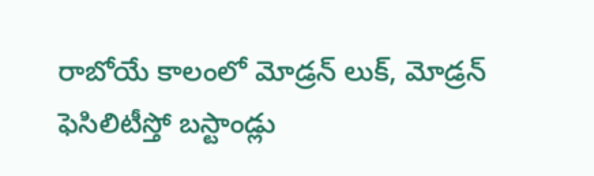రాబోయే కాలంలో మోడ్రన్ లుక్, మోడ్రన్ ఫెసిలిటీస్తో బస్టాండ్లు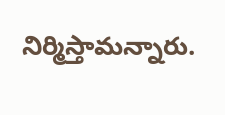నిర్మిస్తామన్నారు.